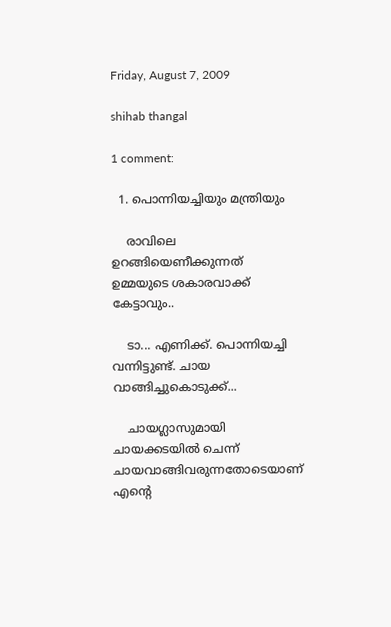Friday, August 7, 2009

shihab thangal

1 comment:

  1. പൊന്നിയച്ചിയും മന്ത്രിയും

    രാവിലെ ഉറങ്ങിയെണീക്കുന്നത്‌ ഉമ്മയുടെ ശകാരവാക്ക്‌ കേട്ടാവും..

    ടാ... എണിക്ക്‌. പൊന്നിയച്ചി വന്നിട്ടുണ്ട്‌. ചായ വാങ്ങിച്ചുകൊടുക്ക്‌...

    ചായഗ്ലാസുമായി ചായക്കടയില്‍ ചെന്ന്‌ ചായവാങ്ങിവരുന്നതോടെയാണ്‌ എന്റെ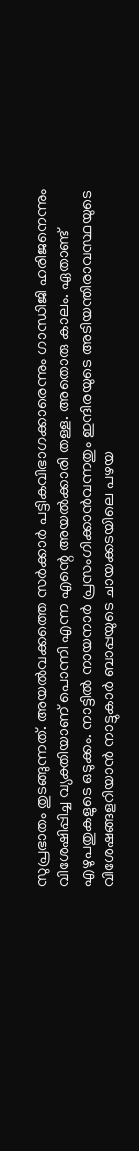സുപ്രഭാതം തുടങ്ങുന്നത്‌. അയല്‍വക്കത്തെ സര്‍ക്കാര്‍ പട്ടികവിഭാഗക്കാരെന്നും ഗാന്ധിജി ഹരിജനെന്നും വിശേഷിപ്പിച്ച വ്യക്തിയാണ്‌ പൊന്നി എന്ന എന്റെ അയല്‍ക്കാരി തള്ള. അതൊരു കാലം. ഏതാണ്ട്‌ എഴുപതുകളുടെ ഒടുക്കം. നാട്ടില്‍ നായനാര്‍ പ്രസംഗിക്കാന്‍വന്നതും ഇന്ദിരയുടെ അടിയന്തിരാവസ്ഥയുടെ വിശേഷങ്ങളറിയാന്‍ നാട്ടുകാര്‍ ബാപ്പയുടെ ചായക്കടയിലെ പഴയ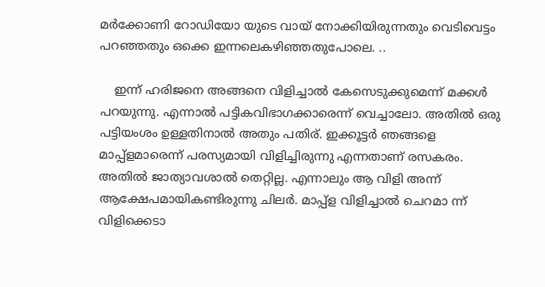മര്‍ക്കോണി റോഡിയോ യുടെ വായ്‌ നോക്കിയിരുന്നതും വെടിവെട്ടം പറഞ്ഞതും ഒക്കെ ഇന്നലെകഴിഞ്ഞതുപോലെ. ..

    ഇന്ന്‌ ഹരിജനെ അങ്ങനെ വിളിച്ചാല്‍ കേസെടുക്കുമെന്ന്‌ മക്കള്‍ പറയുന്നു. എന്നാല്‍ പട്ടികവിഭാഗക്കാരെന്ന്‌ വെച്ചാലോ. അതില്‍ ഒരു പട്ടിയംശം ഉള്ളതിനാല്‍ അതും പതിര്‌. ഇക്കൂട്ടര്‍ ഞങ്ങളെ മാപ്പ്‌ളമാരെന്ന്‌ പരസ്യമായി വിളിച്ചിരുന്നു എന്നതാണ്‌ രസകരം. അതില്‍ ജാത്യാവശാല്‍ തെറ്റില്ല. എന്നാലും ആ വിളി അന്ന്‌ ആക്ഷേപമായികണ്ടിരുന്നു ചിലര്‍. മാപ്പ്‌ള വിളിച്ചാല്‍ ചെറമാ ന്ന്‌ വിളിക്കെടാ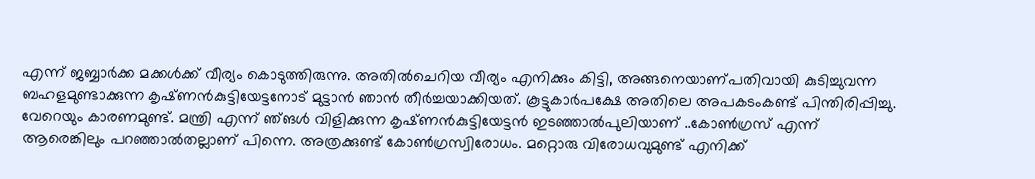എന്ന്‌ ജബ്ബാര്‍ക്ക മക്കള്‍ക്ക്‌ വീര്യം കൊടുത്തിരുന്നു. അതില്‍ചെറിയ വീര്യം എനിക്കും കിട്ടി, അങ്ങനെയാണ്‌പതിവായി കുടിച്ചുവന്ന ബഹളമുണ്ടാക്കുന്ന കൃഷ്‌ണന്‍കുട്ടിയേട്ടനോട്‌ മുട്ടാന്‍ ഞാന്‍ തീര്‍ച്ചയാക്കിയത്‌. കൂട്ടുകാര്‍പക്ഷേ അതിലെ അപകടംകണ്ട്‌ പിന്തിരിപ്പിച്ചു. വേറെയും കാരണമുണ്ട്‌. മന്ത്രി എന്ന്‌ ഞ്‌ങള്‍ വിളിക്കുന്ന കൃഷ്‌ണന്‍കുട്ടിയേട്ടന്‍ ഇടഞ്ഞാല്‍പുലിയാണ്‌ ..കോണ്‍ഗ്രസ്‌ എന്ന്‌ ആരെങ്കിലും പറഞ്ഞാല്‍തല്ലാണ്‌ പിന്നെ. അത്രക്കുണ്ട്‌ കോണ്‍ഗ്രസ്വിരോധം. മറ്റൊരു വിരോധവുമുണ്ട്‌ എനിക്ക്‌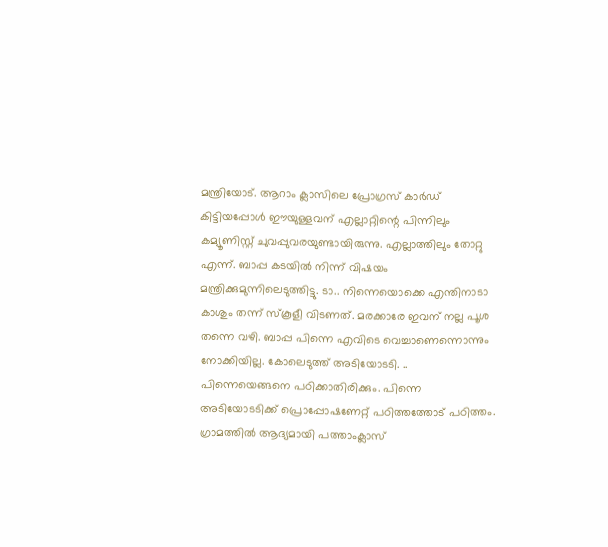മന്ത്രിയോട്‌. ആറാം ക്ലാസിലെ പ്രോഗ്രസ്‌ കാര്‍ഡ്‌ കിട്ടിയപ്പോള്‍ ഈയുള്ളവന്‌ എല്ലാറ്റിന്റെ പിന്നിലും കമ്യൂണിസ്റ്റ്‌ ചുവപ്പുവരയുണ്ടായിരുന്നു. എല്ലാത്തിലും തോറ്റു എന്ന്‌. ബാപ്പ കടയില്‍ നിന്ന്‌ വിഷയം മന്ത്രിക്കുമുന്നിലെടുത്തിട്ടു. ടാ.. നിന്നെയൊക്കെ എന്തിനാടാ കാശും തന്ന്‌ സ്‌കൂളീ വിടണത്‌. മരക്കാരേ ഇവന്‌ നല്ല പൂശ തന്നെ വഴി. ബാപ്പ പിന്നെ എവിടെ വെച്ചാണെന്നൊന്നും നോക്കിയില്ല. കോലെടുത്ത്‌ അടിയോടടി. .. പിന്നെയെങ്ങനെ പഠിക്കാതിരിക്കും. പിന്നെ അടിയോടടിക്ക്‌ പ്രൊപ്പോഷണേറ്റ്‌ പഠിത്തത്തോട്‌ പഠിത്തം. ഗ്രാമത്തില്‍ ആദ്യമായി പത്താംക്ലാസ്‌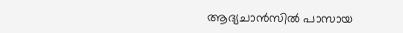ആദ്യചാന്‍സില്‍ പാസായ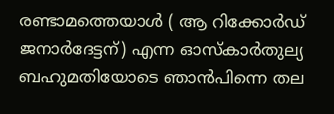രണ്ടാമത്തെയാള്‍ ( ആ റിക്കോര്‍ഡ്‌ ജനാര്‍ദേട്ടന്‌) എന്ന ഓസ്‌കാര്‍തുല്യ ബഹുമതിയോടെ ഞാന്‍പിന്നെ തല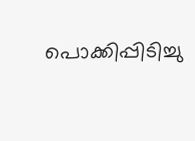പൊക്കിപ്പിടിച്ചു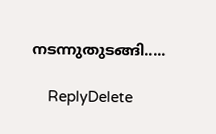നടന്നുതുടങ്ങി.....

    ReplyDelete